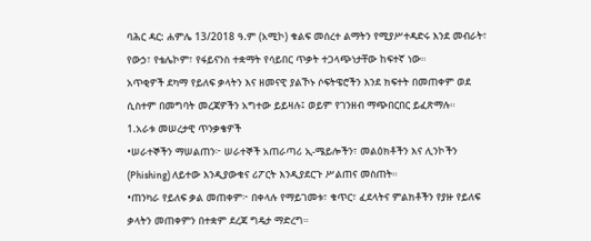ባሕር ዳር: ሐምሌ 13/2018 ዓ.ም (አሚኮ) ቁልፍ መሰረተ ልማትን የሚያሥተዳድሩ እንደ መብራት፣ የውኃ፣ የቴሌኮም፣ የፋይናንስ ተቋማት የሳይበር ጥቃት ተጋላጭነታቸው ከፍተኛ ነው።
አጥቂዎች ደካማ የይለፍ ቃላትን እና ዘመናዊ ያልኾኑ ሶፍትዌሮችን እንደ ክፍተት በመጠቀም ወደ ሲስተም በመግባት መረጃዎችን አግተው ይይዛሉ፤ ወይም የገንዘብ ማጭበርበር ይፈጽማሉ።
1.አራቱ መሠረታዊ ጥንቃቄዎች
•ሠራተኞችን ማሠልጠን፦ ሠራተኞች አጠራጣሪ ኢ-ሜይሎችን፣ መልዕክቶችን እና ሊንኮችን (Phishing) ለይተው እንዲያውቁና ሪፖርት እንዲያደርጉ ሥልጠና መስጠት።
•ጠንካራ የይለፍ ቃል መጠቀም፦ በቀላሉ የማይገመቱ፣ ቁጥር፣ ፈደላትና ምልክቶችን የያዙ የይለፍ ቃላትን መጠቀምን በተቋም ደረጃ ግዴታ ማድረግ።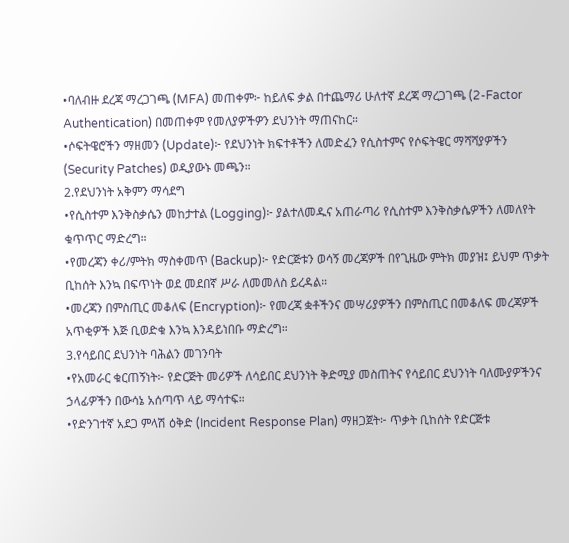•ባለብዙ ደረጃ ማረጋገጫ (MFA) መጠቀም፦ ከይለፍ ቃል በተጨማሪ ሁለተኛ ደረጃ ማረጋገጫ (2-Factor Authentication) በመጠቀም የመለያዎችዎን ደህንነት ማጠናከር።
•ሶፍትዌሮችን ማዘመን (Update)፦ የደህንነት ክፍተቶችን ለመድፈን የሲስተምና የሶፍትዌር ማሻሻያዎችን (Security Patches) ወዲያውኑ መጫን።
2.የደህንነት አቅምን ማሳደግ
•የሲስተም እንቅስቃሴን መከታተል (Logging)፦ ያልተለመዱና አጠራጣሪ የሲስተም እንቅስቃሴዎችን ለመለየት ቁጥጥር ማድረግ።
•የመረጃን ቀሪ/ምትክ ማስቀመጥ (Backup)፦ የድርጅቱን ወሳኝ መረጃዎች በየጊዜው ምትክ መያዝ፤ ይህም ጥቃት ቢከሰት እንኳ በፍጥነት ወደ መደበኛ ሥራ ለመመለስ ይረዳል።
•መረጃን በምስጢር መቆለፍ (Encryption)፦ የመረጃ ቋቶችንና መሣሪያዎችን በምስጢር በመቆለፍ መረጃዎች አጥቂዎች እጅ ቢወድቁ እንኳ እንዳይነበቡ ማድረግ።
3.የሳይበር ደህንነት ባሕልን መገንባት
•የአመራር ቁርጠኝነት፦ የድርጅት መሪዎች ለሳይበር ደህንነት ቅድሚያ መስጠትና የሳይበር ደህንነት ባለሙያዎችንና ኃላፊዎችን በውሳኔ አሰጣጥ ላይ ማሳተፍ።
•የድንገተኛ አደጋ ምላሽ ዕቅድ (Incident Response Plan) ማዘጋጀት፦ ጥቃት ቢከሰት የድርጅቱ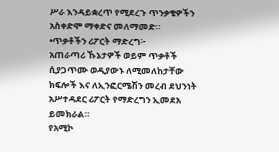ሥራ እንዳይቋረጥ የሚደረጉ ጥንቃቄዎችን አስቀድሞ ማቀድና መለማመድ።
•ጥቃቶችን ሪፖርት ማድረግ፦
አጠራጣሪ ኹኔታዎች ወይም ጥቃቶች ሲያጋጥሙ ወዲያውኑ ለሚመለከታቸው ክፍሎች እና ለኢንፎርሜሽን መረብ ደህንነት አሥተዳደር ሪፖርት የማድረግን ኢመደአ ይመክራል።
የአሚኮ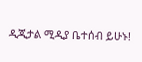ዲጂታል ሚዲያ ቤተሰብ ይሁኑ!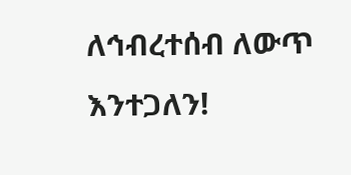ለኅብረተሰብ ለውጥ እንተጋለን!